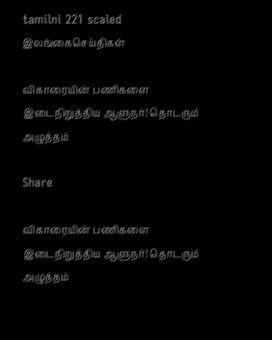tamilni 221 scaled
இலங்கைசெய்திகள்

விகாரையின் பணிகளை இடைநிறுத்திய ஆளுநர்! தொடரும் அழுத்தம்

Share

விகாரையின் பணிகளை இடைநிறுத்திய ஆளுநர்! தொடரும் அழுத்தம்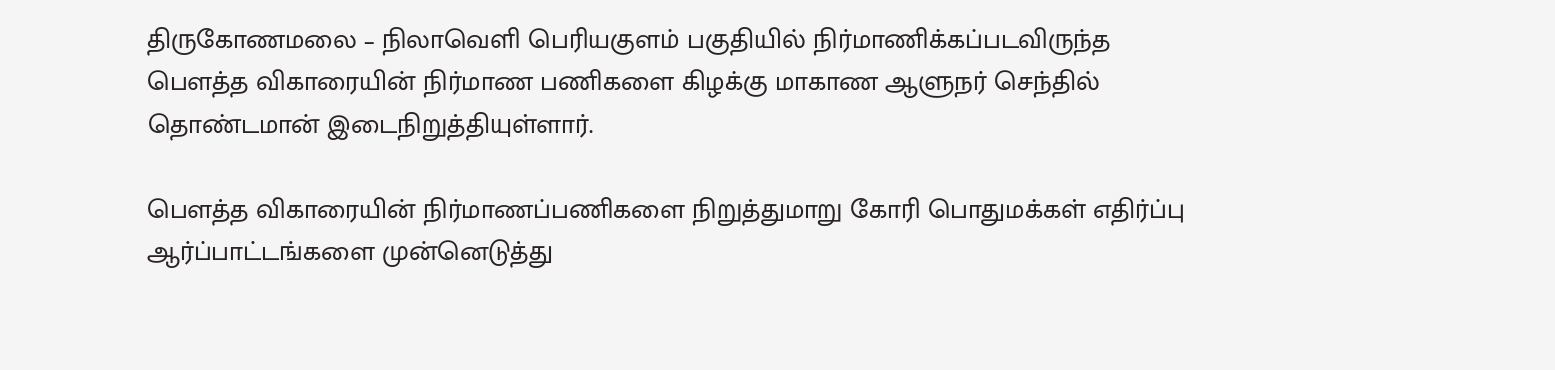திருகோணமலை – நிலாவெளி பெரியகுளம் பகுதியில் நிர்மாணிக்கப்படவிருந்த பௌத்த விகாரையின் நிர்மாண பணிகளை கிழக்கு மாகாண ஆளுநர் செந்தில் தொண்டமான் இடைநிறுத்தியுள்ளார்.

பௌத்த விகாரையின் நிர்மாணப்பணிகளை நிறுத்துமாறு கோரி பொதுமக்கள் எதிர்ப்பு ஆர்ப்பாட்டங்களை முன்னெடுத்து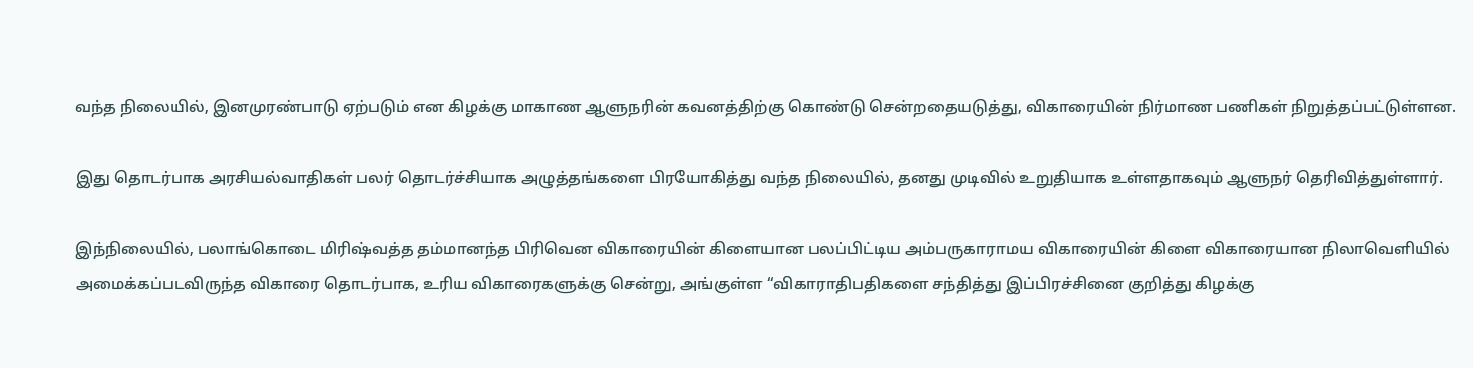வந்த நிலையில், இனமுரண்பாடு ஏற்படும் என கிழக்கு மாகாண ஆளுநரின் கவனத்திற்கு கொண்டு சென்றதையடுத்து, விகாரையின் நிர்மாண பணிகள் நிறுத்தப்பட்டுள்ளன.

இது தொடர்பாக அரசியல்வாதிகள் பலர் தொடர்ச்சியாக அழுத்தங்களை பிரயோகித்து வந்த நிலையில், தனது முடிவில் உறுதியாக உள்ளதாகவும் ஆளுநர் தெரிவித்துள்ளார்.

இந்நிலையில், பலாங்கொடை மிரிஷ்வத்த தம்மானந்த பிரிவென விகாரையின் கிளையான பலப்பிட்டிய அம்பருகாராமய விகாரையின் கிளை விகாரையான நிலாவெளியில் அமைக்கப்படவிருந்த விகாரை தொடர்பாக, உரிய விகாரைகளுக்கு சென்று, அங்குள்ள “விகாராதிபதிகளை சந்தித்து இப்பிரச்சினை குறித்து கிழக்கு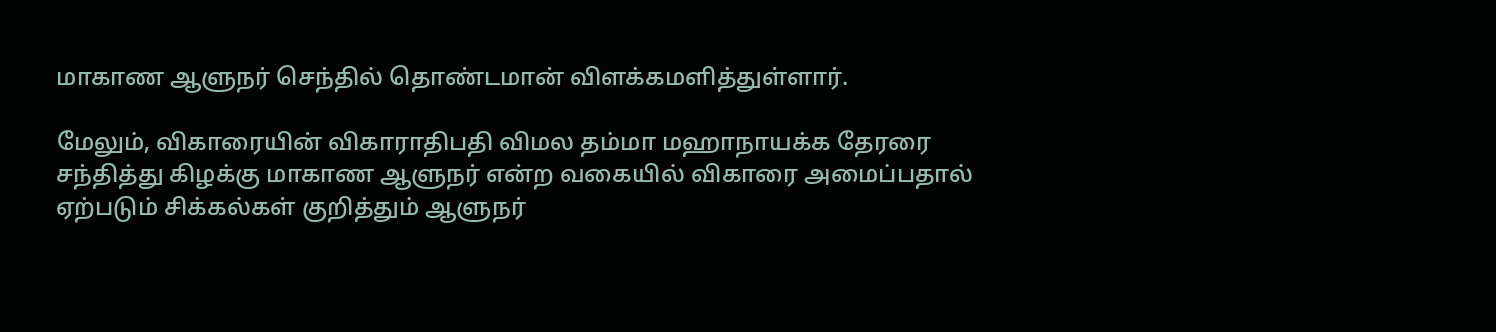மாகாண ஆளுநர் செந்தில் தொண்டமான் விளக்கமளித்துள்ளார்.

மேலும், விகாரையின் விகாராதிபதி விமல தம்மா மஹாநாயக்க தேரரை சந்தித்து கிழக்கு மாகாண ஆளுநர் என்ற வகையில் விகாரை அமைப்பதால் ஏற்படும் சிக்கல்கள் குறித்தும் ஆளுநர்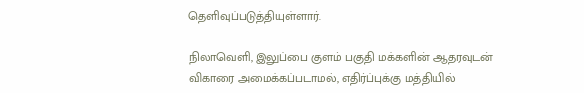தெளிவுப்படுத்தியுள்ளார்.

நிலாவெளி, இலுப்பை குளம் பகுதி மக்களின் ஆதரவுடன் விகாரை அமைக்கப்படாமல், எதிர்ப்புக்கு மத்தியில்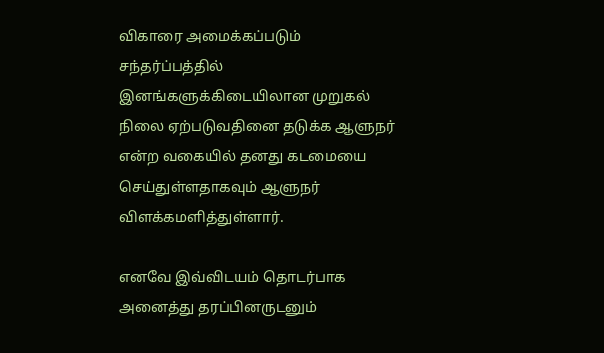விகாரை அமைக்கப்படும் சந்தர்ப்பத்தில் இனங்களுக்கிடையிலான முறுகல் நிலை ஏற்படுவதினை தடுக்க ஆளுநர் என்ற வகையில் தனது கடமையை செய்துள்ளதாகவும் ஆளுநர் விளக்கமளித்துள்ளார்.

எனவே இவ்விடயம் தொடர்பாக அனைத்து தரப்பினருடனும்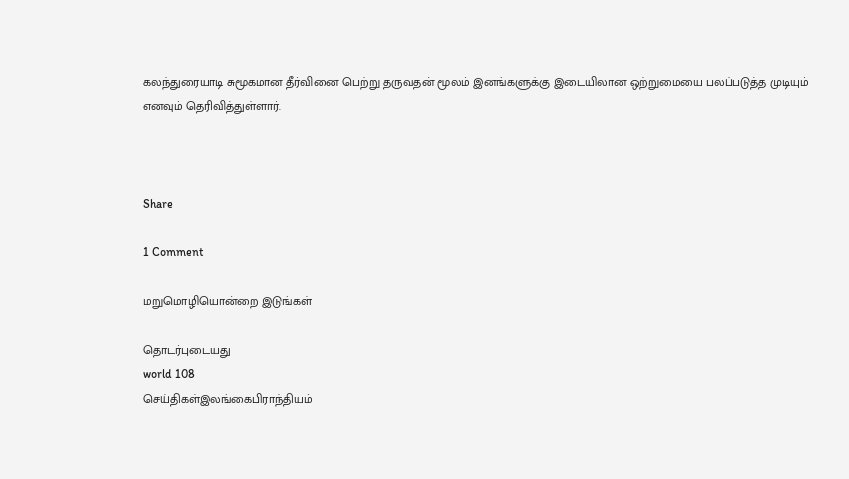கலந்துரையாடி சுமூகமான தீர்வினை பெற்று தருவதன் மூலம் இனங்களுக்கு இடையிலான ஒற்றுமையை பலப்படுத்த முடியும் எனவும் தெரிவித்துள்ளார்.



Share

1 Comment

மறுமொழியொன்றை இடுங்கள்

தொடர்புடையது
world 108
செய்திகள்இலங்கைபிராந்தியம்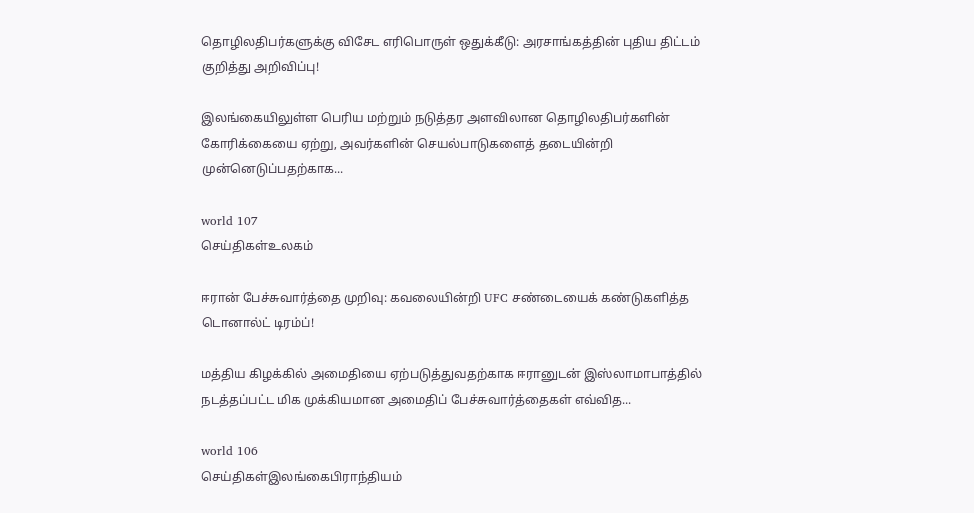தொழிலதிபர்களுக்கு விசேட எரிபொருள் ஒதுக்கீடு: அரசாங்கத்தின் புதிய திட்டம் குறித்து அறிவிப்பு!

இலங்கையிலுள்ள பெரிய மற்றும் நடுத்தர அளவிலான தொழிலதிபர்களின் கோரிக்கையை ஏற்று, அவர்களின் செயல்பாடுகளைத் தடையின்றி முன்னெடுப்பதற்காக...

world 107
செய்திகள்உலகம்

ஈரான் பேச்சுவார்த்தை முறிவு: கவலையின்றி UFC சண்டையைக் கண்டுகளித்த டொனால்ட் டிரம்ப்!

மத்திய கிழக்கில் அமைதியை ஏற்படுத்துவதற்காக ஈரானுடன் இஸ்லாமாபாத்தில் நடத்தப்பட்ட மிக முக்கியமான அமைதிப் பேச்சுவார்த்தைகள் எவ்வித...

world 106
செய்திகள்இலங்கைபிராந்தியம்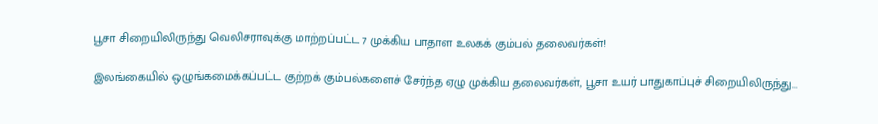பூசா சிறையிலிருந்து வெலிசராவுக்கு மாற்றப்பட்ட 7 முக்கிய பாதாள உலகக் கும்பல் தலைவர்கள்!

இலங்கையில் ஒழுங்கமைக்கப்பட்ட குற்றக் கும்பல்களைச் சேர்ந்த ஏழு முக்கிய தலைவர்கள், பூசா உயர் பாதுகாப்புச் சிறையிலிருந்து...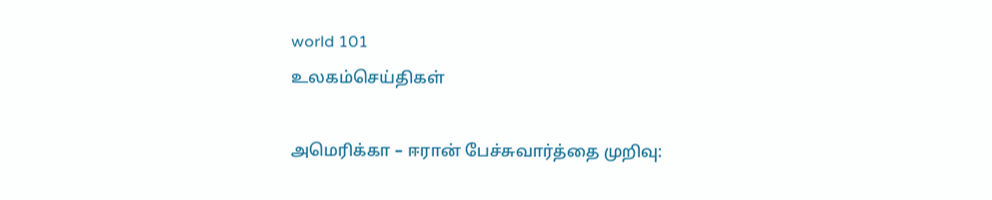world 101
உலகம்செய்திகள்

அமெரிக்கா – ஈரான் பேச்சுவார்த்தை முறிவு: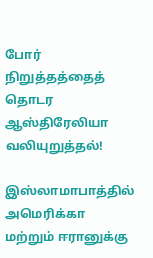போர் நிறுத்தத்தைத் தொடர ஆஸ்திரேலியா வலியுறுத்தல்!

இஸ்லாமாபாத்தில் அமெரிக்கா மற்றும் ஈரானுக்கு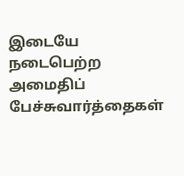இடையே நடைபெற்ற அமைதிப் பேச்சுவார்த்தைகள்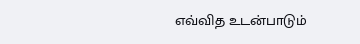எவ்வித உடன்பாடும்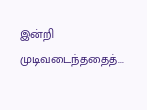இன்றி முடிவடைந்ததைத்...